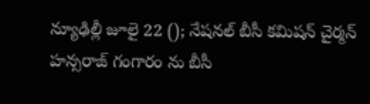న్యూఢిల్లీ జూలై 22 (); నేషనల్ బీసీ కమిషన్ చైర్మన్ హన్సరాజ్ గంగారం ను బీసీ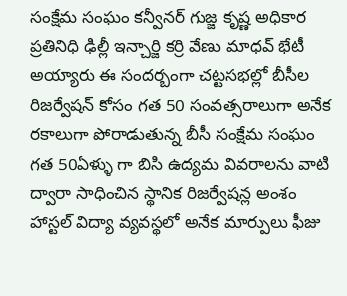సంక్షేమ సంఘం కన్వీనర్ గుజ్జ కృష్ణ అధికార ప్రతినిధి ఢిల్లీ ఇన్చార్జి కర్రి వేణు మాధవ్ భేటీ అయ్యారు ఈ సందర్బంగా చట్టసభల్లో బీసీల రిజర్వేషన్ కోసం గత 50 సంవత్సరాలుగా అనేక రకాలుగా పోరాడుతున్న బీసీ సంక్షేమ సంఘం గత 50ఏళ్ళు గా బిసి ఉద్యమ వివరాలను వాటి ద్వారా సాధించిన స్థానిక రిజర్వేషన్ల అంశం హాస్టల్ విద్యా వ్యవస్థలో అనేక మార్పులు ఫీజు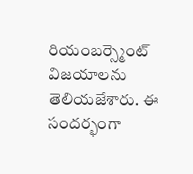రియంబర్స్మెంట్ విజయాలను తెలియజేశారు. ఈ సందర్భంగా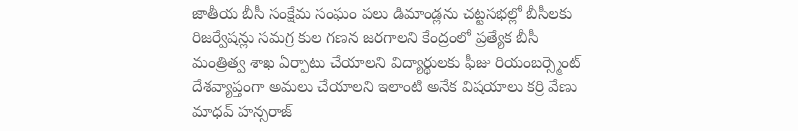జాతీయ బీసీ సంక్షేమ సంఘం పలు డిమాండ్లను చట్టసభల్లో బీసీలకు రిజర్వేషన్లు సమగ్ర కుల గణన జరగాలని కేంద్రంలో ప్రత్యేక బీసీ మంత్రిత్వ శాఖ ఏర్పాటు చేయాలని విద్యార్థులకు ఫీజు రియంబర్స్మెంట్ దేశవ్యాప్తంగా అమలు చేయాలని ఇలాంటి అనేక విషయాలు కర్రి వేణు మాధవ్ హన్సరాజ్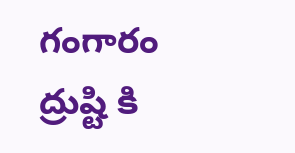గంగారం ద్రుష్టి కి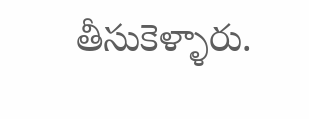తీసుకెళ్ళారు.